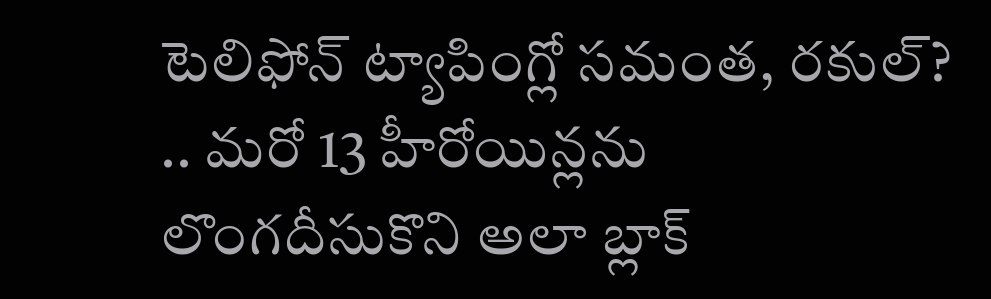టెలిఫోన్ ట్యాపింగ్లో సమంత, రకుల్? .. మరో 13 హీరోయిన్లను లొంగదీసుకొని అలా బ్లాక్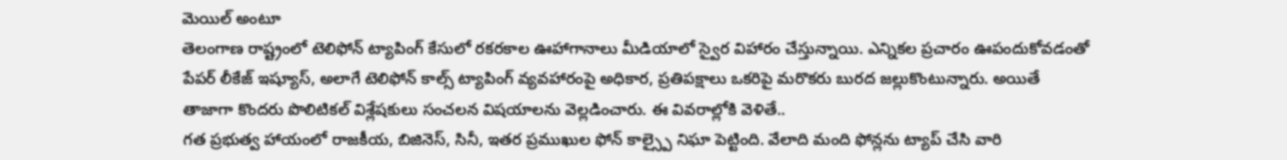మెయిల్ అంటూ
తెలంగాణ రాష్ట్రంలో టెలిఫోన్ ట్యాపింగ్ కేసులో రకరకాల ఊహాగానాలు మీడియాలో స్వైర విహారం చేస్తున్నాయి. ఎన్నికల ప్రచారం ఊపందుకోవడంతో పేపర్ లీకేజ్ ఇష్యూస్, అలాగే టెలిఫోన్ కాల్స్ ట్యాపింగ్ వ్యవహారంపై అధికార, ప్రతిపక్షాలు ఒకరిపై మరొకరు బురద జల్లుకొంటున్నారు. అయితే తాజాగా కొందరు పొలిటికల్ విశ్లేషకులు సంచలన విషయాలను వెల్లడించారు. ఈ వివరాల్లోకి వెళితే..
గత ప్రభుత్వ హాయంలో రాజకీయ, బిజినెస్, సినీ, ఇతర ప్రముఖుల ఫోన్ కాల్స్పై నిఘా పెట్టింది. వేలాది మంది ఫోన్లను ట్యాప్ చేసి వారి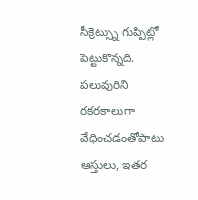సీక్రెట్స్ను గుప్పిట్లో పెట్టుకొన్నది. పలువురిని రకరకాలుగా వేధించడంతోపాటు ఆస్తులు, ఇతర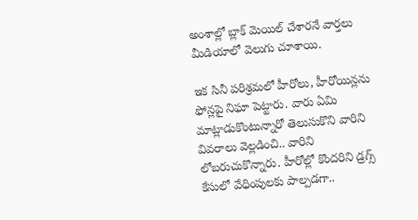అంశాల్లో బ్లాక్ మెయిల్ చేశారనే వార్తలు మీడియాలో వెలుగు చూశాయి.

ఇక సినీ పరిశ్రమలో హీరోలు, హీరోయిన్లను ఫోన్లపై నిఘా పెట్టారు. వారు ఏమి మాట్లాడుకొంటున్నారో తెలుసుకొని వారిని వివరాలు వెల్లడించి.. వారిని లోబరుచుకొన్నారు. హీరోల్లో కొందరిని డ్రగ్స్ కేసులో వేధింపులకు పాల్పడగా..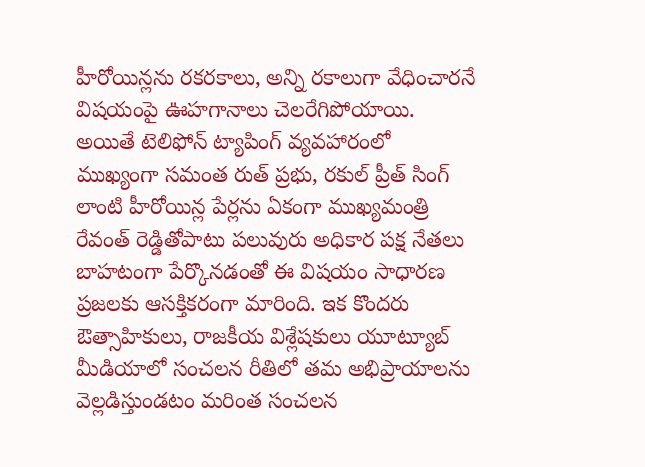హీరోయిన్లను రకరకాలు, అన్ని రకాలుగా వేధించారనే విషయంపై ఊహగానాలు చెలరేగిపోయాయి.
అయితే టెలిఫోన్ ట్యాపింగ్ వ్యవహారంలో ముఖ్యంగా సమంత రుత్ ప్రభు, రకుల్ ప్రీత్ సింగ్ లాంటి హీరోయిన్ల పేర్లను ఏకంగా ముఖ్యమంత్రి రేవంత్ రెడ్డితోపాటు పలువురు అధికార పక్ష నేతలు బాహటంగా పేర్కొనడంతో ఈ విషయం సాధారణ ప్రజలకు ఆసక్తికరంగా మారింది. ఇక కొందరు ఔత్సాహికులు, రాజకీయ విశ్లేషకులు యూట్యూబ్ మీడియాలో సంచలన రీతిలో తమ అభిప్రాయాలను వెల్లడిస్తుండటం మరింత సంచలన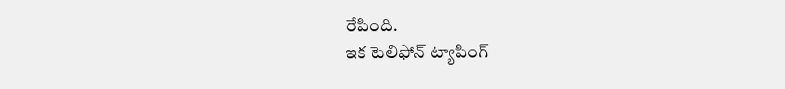రేపింది.
ఇక టెలిఫోన్ ట్యాపింగ్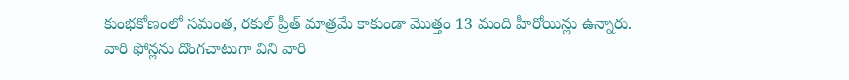కుంభకోణంలో సమంత, రకుల్ ప్రీత్ మాత్రమే కాకుండా మొత్తం 13 మంది హీరోయిన్లు ఉన్నారు. వారి ఫోన్లను దొంగచాటుగా విని వారి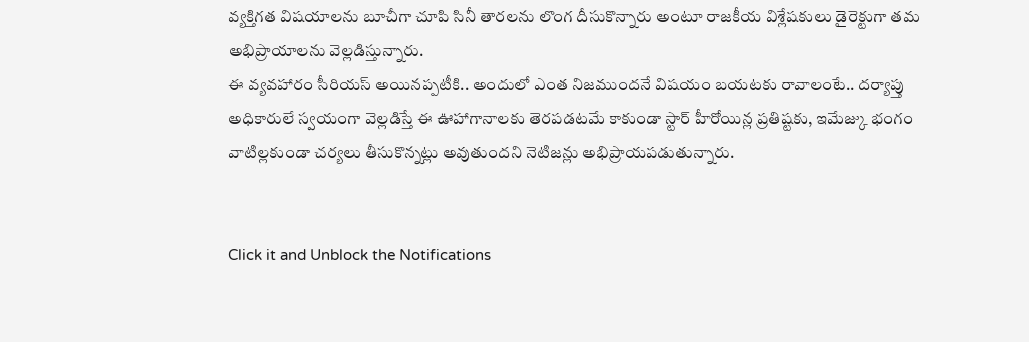వ్యక్తిగత విషయాలను బూచీగా చూపి సినీ తారలను లొంగ దీసుకొన్నారు అంటూ రాజకీయ విశ్లేషకులు డైరెక్టుగా తమ అభిప్రాయాలను వెల్లడిస్తున్నారు.
ఈ వ్యవహారం సీరియస్ అయినప్పటీకి.. అందులో ఎంత నిజముందనే విషయం బయటకు రావాలంటే.. దర్యాప్తు అధికారులే స్వయంగా వెల్లడిస్తే ఈ ఊహాగానాలకు తెరపడటమే కాకుండా స్టార్ హీరోయిన్ల ప్రతిష్టకు, ఇమేజ్కు భంగం వాటిల్లకుండా చర్యలు తీసుకొన్నట్లు అవుతుందని నెటిజన్లు అభిప్రాయపడుతున్నారు.


Click it and Unblock the Notifications